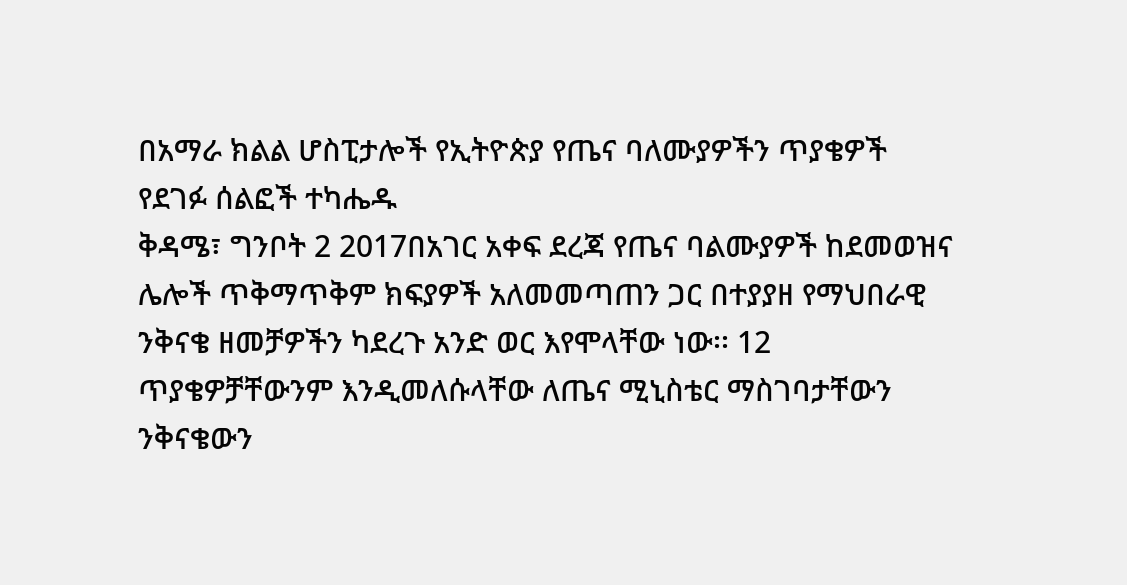በአማራ ክልል ሆስፒታሎች የኢትዮጵያ የጤና ባለሙያዎችን ጥያቄዎች የደገፉ ሰልፎች ተካሔዱ
ቅዳሜ፣ ግንቦት 2 2017በአገር አቀፍ ደረጃ የጤና ባልሙያዎች ከደመወዝና ሌሎች ጥቅማጥቅም ክፍያዎች አለመመጣጠን ጋር በተያያዘ የማህበራዊ ንቅናቄ ዘመቻዎችን ካደረጉ አንድ ወር እየሞላቸው ነው፡፡ 12 ጥያቄዎቻቸውንም እንዲመለሱላቸው ለጤና ሚኒስቴር ማስገባታቸውን ንቅናቄውን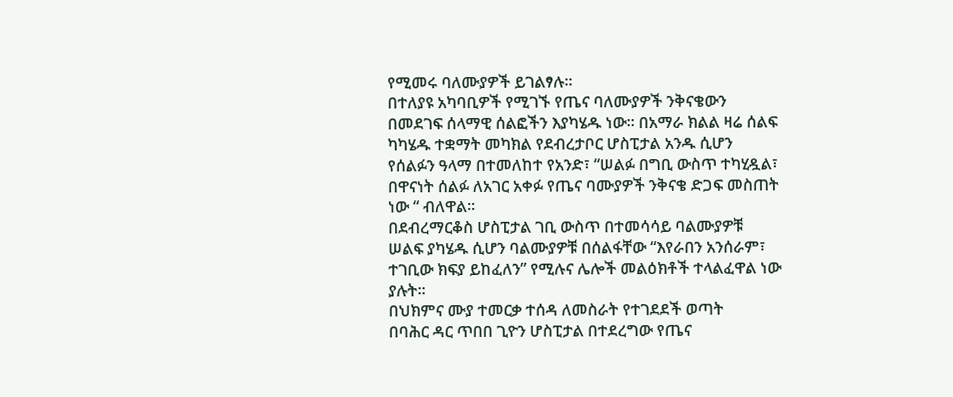የሚመሩ ባለሙያዎች ይገልፃሉ፡፡
በተለያዩ አካባቢዎች የሚገኙ የጤና ባለሙያዎች ንቅናቄውን በመደገፍ ሰላማዊ ሰልፎችን እያካሄዱ ነው፡፡ በአማራ ክልል ዛሬ ሰልፍ ካካሄዱ ተቋማት መካክል የደብረታቦር ሆስፒታል አንዱ ሲሆን የሰልፉን ዓላማ በተመለከተ የአንድ፣ “ሠልፉ በግቢ ውስጥ ተካሂዷል፣ በዋናነት ሰልፉ ለአገር አቀፉ የጤና ባሙያዎች ንቅናቄ ድጋፍ መስጠት ነው “ ብለዋል፡፡
በደብረማርቆስ ሆስፒታል ገቢ ውስጥ በተመሳሳይ ባልሙያዎቹ ሠልፍ ያካሄዱ ሲሆን ባልሙያዎቹ በሰልፋቸው “እየራበን አንሰራም፣ ተገቢው ክፍያ ይከፈለን” የሚሉና ሌሎች መልዕክቶች ተላልፈዋል ነው ያሉት፡፡
በህክምና ሙያ ተመርቃ ተሰዳ ለመስራት የተገደደች ወጣት
በባሕር ዳር ጥበበ ጊዮን ሆስፒታል በተደረግው የጤና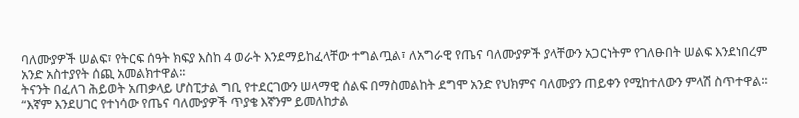ባለሙያዎች ሠልፍ፣ የትርፍ ሰዓት ክፍያ እስከ 4 ወራት እንደማይከፈላቸው ተግልጧል፣ ለአግራዊ የጤና ባለሙያዎች ያላቸውን አጋርነትም የገለፁበት ሠልፍ እንደነበረም አንድ አስተያየት ሰጪ አመልክተዋል፡፡
ትናንት በፈለገ ሕይወት አጠቃላይ ሆስፒታል ግቢ የተደርገውን ሠላማዊ ሰልፍ በማስመልከት ደግሞ አንድ የህክምና ባለሙያን ጠይቀን የሚከተለውን ምላሽ ስጥተዋል፡፡
“እኛም እንደሀገር የተነሳው የጤና ባለሙያዎች ጥያቄ እኛንም ይመለከታል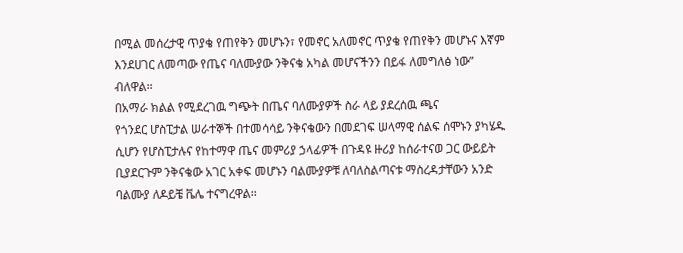በሚል መሰረታዊ ጥያቄ የጠየቅን መሆኑን፣ የመኖር አለመኖር ጥያቄ የጠየቅን መሆኑና እኛም እንደሀገር ለመጣው የጤና ባለሙያው ንቅናቄ አካል መሆናችንን በይፋ ለመግለፅ ነው” ብለዋል፡፡
በአማራ ክልል የሚደረገዉ ግጭት በጤና ባለሙያዎች ስራ ላይ ያደረሰዉ ጫና
የጎንደር ሆስፒታል ሠራተኞች በተመሳሳይ ንቅናቄውን በመደገፍ ሠላማዊ ሰልፍ ሰሞኑን ያካሄዱ ሲሆን የሆስፒታሉና የከተማዋ ጤና መምሪያ ኃላፊዎች በጉዳዩ ዙሪያ ከሰራተናወ ጋር ውይይት ቢያደርጉም ንቅናቄው አገር አቀፍ መሆኑን ባልሙያዎቹ ለባለስልጣናቱ ማስረዳታቸውን አንድ ባልሙያ ለዶይቼ ቬሌ ተናግረዋል፡፡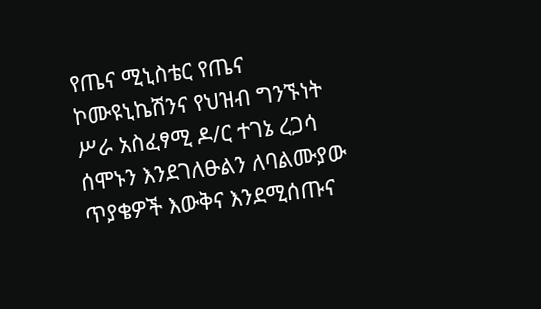የጤና ሚኒስቴር የጤና ኮሙዩኒኬሽንና የህዝብ ግንኙነት ሥራ አስፈፃሚ ዶ/ር ተገኔ ረጋሳ ሰሞኑን እንደገለፁልን ለባልሙያው ጥያቄዎች እውቅና እንደሚሰጡና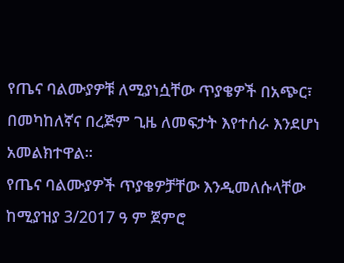የጤና ባልሙያዎቹ ለሚያነሷቸው ጥያቄዎች በአጭር፣ በመካከለኛና በረጅም ጊዜ ለመፍታት እየተሰራ እንደሆነ አመልክተዋል፡፡
የጤና ባልሙያዎች ጥያቄዎቻቸው እንዲመለሱላቸው ከሚያዝያ 3/2017 ዓ ም ጀምሮ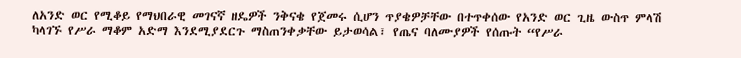ለአንድ ወር የሚቆይ የማህበራዊ መገናኛ ዘዴዎች ንቅናቄ የጀመሩ ሲሆን ጥያቄዎቻቸው በተጥቀሰው የአንድ ወር ጊዜ ውስጥ ምላሽ ካላገኙ የሥራ ማቆም አድማ እንደሚያደርጉ ማስጠንቀቃቸው ይታወሳል፣ የጤና ባለሙያዎች የሰጡት “የሥራ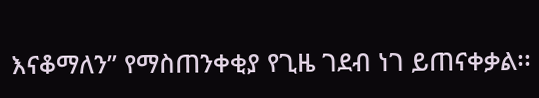እናቆማለን” የማስጠንቀቂያ የጊዜ ገደብ ነገ ይጠናቀቃል፡፡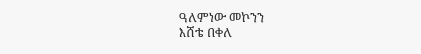ዓለምነው መኮንን
እሸቴ በቀለ